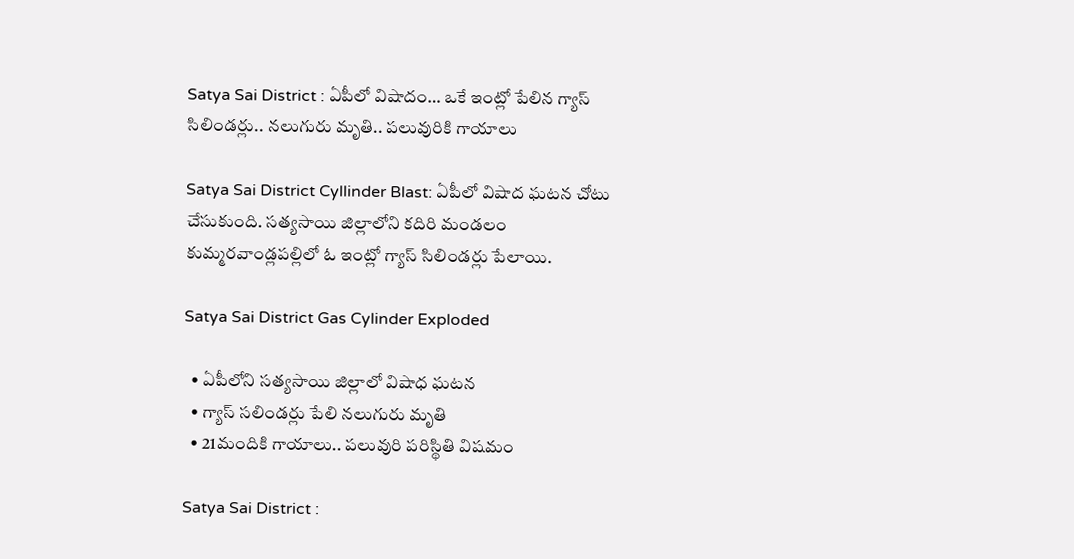Satya Sai District : ఏపీలో విషాదం… ఒకే ఇంట్లో పేలిన గ్యాస్ సిలిండర్లు.. నలుగురు మృతి.. పలువురికి గాయాలు

Satya Sai District Cyllinder Blast: ఏపీలో విషాద ఘటన చోటు చేసుకుంది. సత్యసాయి జిల్లాలోని కదిరి మండలం కుమ్మరవాండ్లపల్లిలో ఓ ఇంట్లో గ్యాస్ సిలిండర్లు పేలాయి.

Satya Sai District Gas Cylinder Exploded

  • ఏపీలోని సత్యసాయి జిల్లాలో విషాధ ఘటన
  • గ్యాస్ సలిండర్లు పేలి నలుగురు మృతి
  • 21మందికి గాయాలు.. పలువురి పరిస్థితి విషమం

Satya Sai District :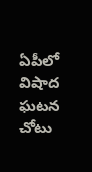ఏపీలో విషాద ఘటన చోటు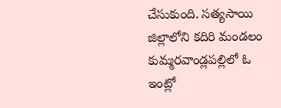చేసుకుంది. సత్యసాయి జిల్లాలోని కదిరి మండలం కుమ్మరవాండ్లపల్లిలో ఓ ఇంట్లో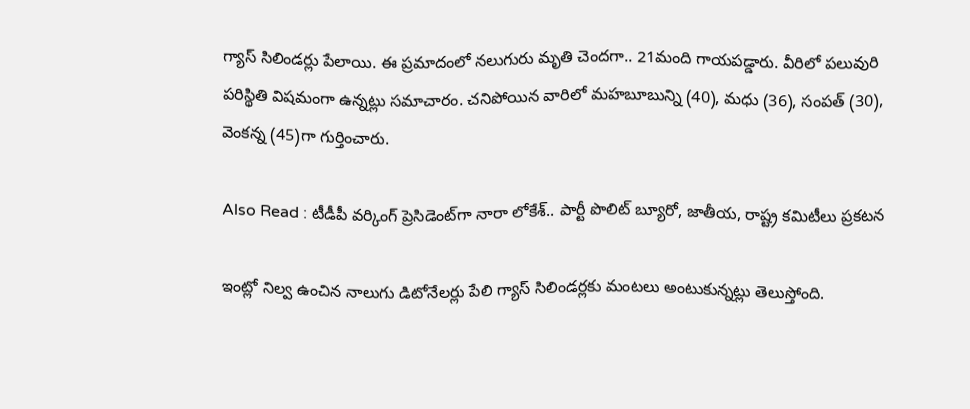గ్యాస్ సిలిండర్లు పేలాయి. ఈ ప్రమాదంలో నలుగురు మృతి చెందగా.. 21మంది గాయపడ్డారు. వీరిలో పలువురి పరిస్థితి విషమంగా ఉన్నట్లు సమాచారం. చనిపోయిన వారిలో మహబూబున్ని (40), మధు (36), సంపత్ (30), వెంకన్న (45)గా గుర్తించారు.

Also Read : టీడీపీ వర్కింగ్ ప్రెసిడెంట్‌గా నారా లోకేశ్.. పార్టీ పొలిట్ బ్యూరో, జాతీయ, రాష్ట్ర కమిటీలు ప్రకటన

ఇంట్లో నిల్వ ఉంచిన నాలుగు డిటోనేలర్లు పేలి గ్యాస్ సిలిండర్లకు మంటలు అంటుకున్నట్లు తెలుస్తోంది.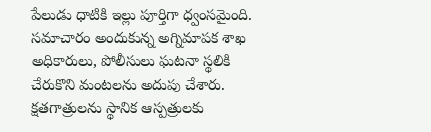పేలుడు ధాటికి ఇల్లు పూర్తిగా ధ్వంసమైంది. సమాచారం అందుకున్న అగ్నిమాపక శాఖ అధికారులు, పోలీసులు ఘటనా స్థలికి చేరుకొని మంటలను అదుపు చేశారు. క్షతగాత్రులను స్థానిక ఆస్పత్రులకు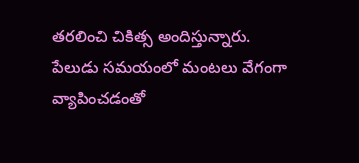తరలించి చికిత్స అందిస్తున్నారు. పేలుడు సమయంలో మంటలు వేగంగా వ్యాపించడంతో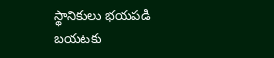స్థానికులు భయపడి బయటకు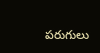పరుగులు